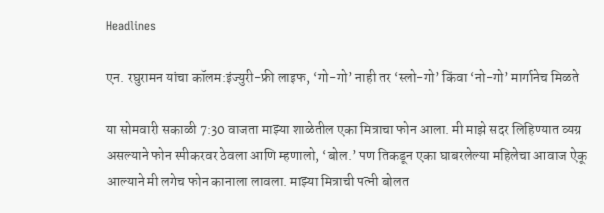Headlines

एन. रघुरामन यांचा कॉलम:इंज्युरी-फ्री लाइफ, ‘गो-गो’ नाही तर ‘स्लो-गो’ किंवा ‘नो-गो’ मार्गानेच मिळते

या सोमवारी सकाळी 7:30 वाजता माझ्या शाळेतील एका मित्राचा फोन आला. मी माझे सदर लिहिण्यात व्यग्र असल्याने फोन स्पीकरवर ठेवला आणि म्हणालो, ‘बोल.’ पण तिकडून एका घाबरलेल्या महिलेचा आवाज ऐकू आल्याने मी लगेच फोन कानाला लावला. माझ्या मित्राची पत्नी बोलत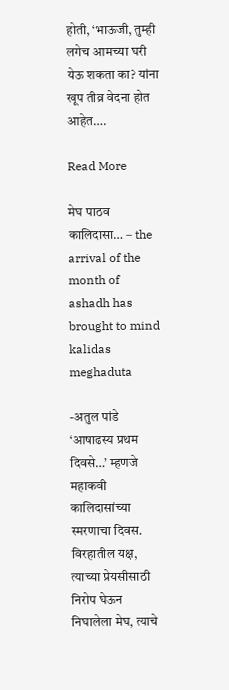होती, ‘भाऊजी, तुम्ही लगेच आमच्या घरी येऊ शकता का? यांना खूप तीव्र वेदना होत आहेत….

Read More

मेघ पाठव कालिदासा… – the arrival of the month of ashadh has brought to mind kalidas meghaduta

-अतुल पांडे ‘आषाढस्य प्रथम दिवसे…’ म्हणजे महाकवी कालिदासांच्या स्मरणाचा दिवस. विरहातील यक्ष, त्याच्या प्रेयसीसाठी निरोप घेऊन निघालेला मेघ, त्याचे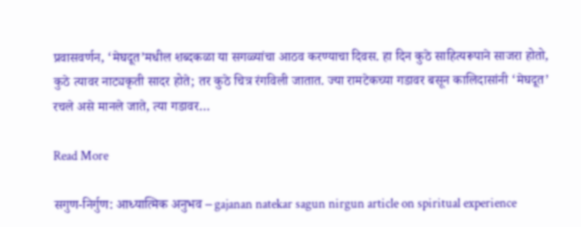प्रवासवर्णन, ‘मेघदूत’मधील शब्दकळा या सगळ्यांचा आठव करण्याचा दिवस. हा दिन कुठे साहित्यरूपाने साजरा होतो, कुठे त्यावर नाट्यकृती सादर होते; तर कुठे चित्र रंगविली जातात. ज्या रामटेकच्या गडावर बसून कालिदासांनी ‘मेघदूत’ रचले असे मानले जाते, त्या गडावर…

Read More

सगुण-निर्गुण: आध्यात्मिक अनुभव – gajanan natekar sagun nirgun article on spiritual experience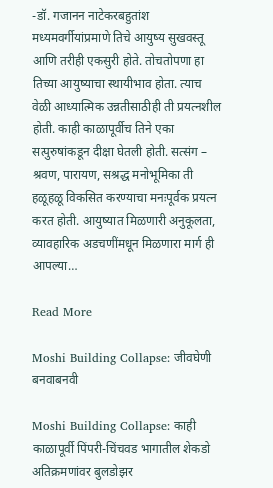-डॉ. गजानन नाटेकरबहुतांश मध्यमवर्गीयांप्रमाणे तिचे आयुष्य सुखवस्तू आणि तरीही एकसुरी होते. तोचतोपणा हा तिच्या आयुष्याचा स्थायीभाव होता. त्याच वेळी आध्यात्मिक उन्नतीसाठीही ती प्रयत्नशील होती. काही काळापूर्वीच तिने एका सत्पुरुषांकडून दीक्षा घेतली होती. सत्संग – श्रवण, पारायण, सश्रद्ध मनोभूमिका ती हळूहळू विकसित करण्याचा मनःपूर्वक प्रयत्न करत होती. आयुष्यात मिळणारी अनुकूलता, व्यावहारिक अडचणींमधून मिळणारा मार्ग ही आपल्या…

Read More

Moshi Building Collapse: जीवघेणी बनवाबनवी

Moshi Building Collapse: काही काळापूर्वी पिंपरी-चिंचवड भागातील शेकडो अतिक्रमणांवर बुलडोझर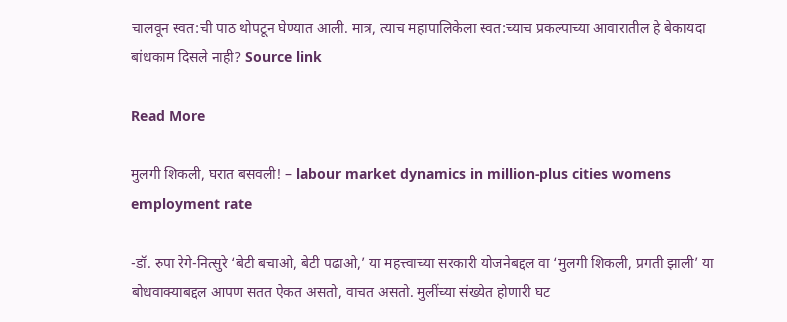चालवून स्वत:ची पाठ थोपटून घेण्यात आली. मात्र, त्याच महापालिकेला स्वत:च्याच प्रकल्पाच्या आवारातील हे बेकायदा बांधकाम दिसले नाही? Source link

Read More

मुलगी शिकली, घरात बसवली! – labour market dynamics in million-plus cities womens employment rate

-डॉ. रुपा रेगे-नित्सुरे ‘बेटी बचाओ, बेटी पढाओ,’ या महत्त्वाच्या सरकारी योजनेबद्दल वा ‘मुलगी शिकली, प्रगती झाली’ या बोधवाक्याबद्दल आपण सतत ऐकत असतो, वाचत असतो. मुलींच्या संख्येत होणारी घट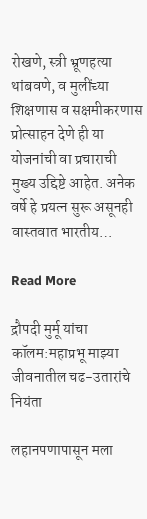रोखणे, स्त्री भ्रूणहत्या थांबवणे, व मुलींच्या शिक्षणास व सक्षमीकरणास प्रोत्साहन देणे ही या योजनांची वा प्रचाराची मुख्य उद्दिष्टे आहेत. अनेक वर्षे हे प्रयत्न सुरू असूनही वास्तवात भारतीय…

Read More

द्रौपदी मुर्मू यांचा कॉलम:महाप्रभू माझ्या जीवनातील चढ-उतारांचे नियंता

लहानपणापासून मला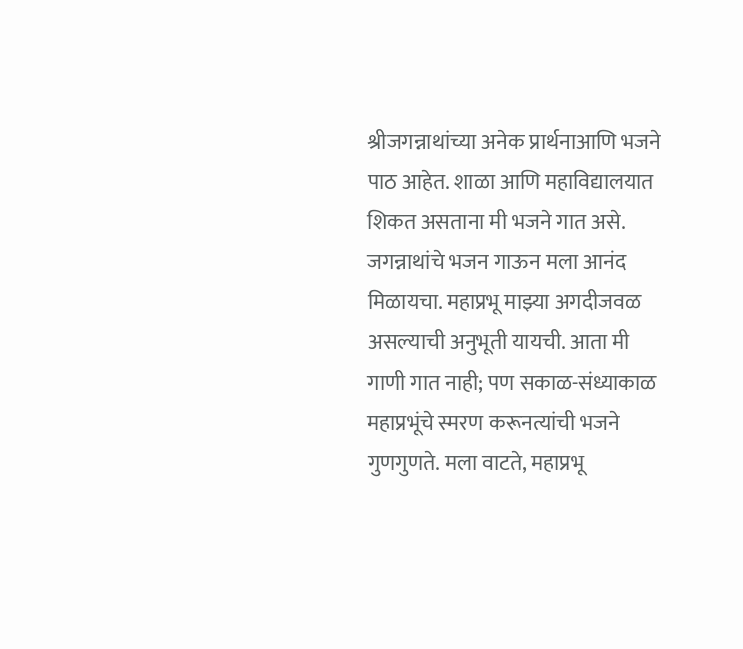श्रीजगन्नाथांच्या अनेक प्रार्थनाआणि भजने पाठ आहेत. शाळा आणि महाविद्यालयात शिकत असताना मी भजने गात असे. जगन्नाथांचे भजन गाऊन मला आनंद मिळायचा. महाप्रभू माझ्या अगदीजवळ असल्याची अनुभूती यायची. आता मी गाणी गात नाही; पण सकाळ-संध्याकाळ महाप्रभूंचे स्मरण करूनत्यांची भजने गुणगुणते. मला वाटते, महाप्रभू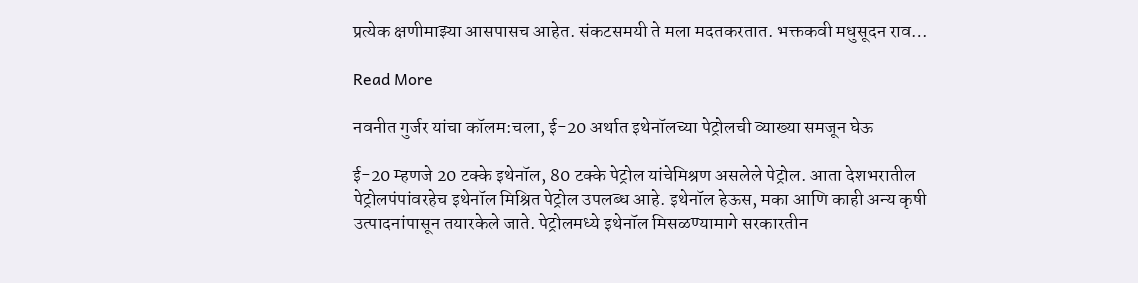प्रत्येक क्षणीमाझ्या आसपासच आहेत. संकटसमयी ते मला मदतकरतात. भक्तकवी मधुसूदन राव…

Read More

नवनीत गुर्जर यांचा कॉलम:चला, ई-20 अर्थात इथेनॉलच्या पेट्रोलची व्याख्या समजून घेऊ

ई-20 म्हणजे 20 टक्के इथेनॉल, 80 टक्के पेट्रोल यांचेमिश्रण असलेले पेट्रोल. आता देशभरातील पेट्रोलपंपांवरहेच इथेनॉल मिश्रित पेट्रोल उपलब्ध आहे. इथेनॉल हेऊस, मका आणि काही अन्य कृषी उत्पादनांपासून तयारकेले जाते. पेट्रोलमध्ये इथेनॉल मिसळण्यामागे सरकारतीन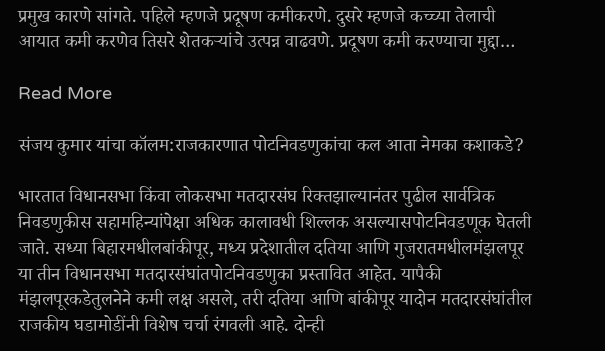प्रमुख कारणे सांगते. पहिले म्हणजे प्रदूषण कमीकरणे. दुसरे म्हणजे कच्च्या तेलाची आयात कमी करणेव तिसरे शेतकऱ्यांचे उत्पन्न वाढवणे. प्रदूषण कमी करण्याचा मुद्दा…

Read More

संजय कुमार यांचा कॉलम:राजकारणात पोटनिवडणुकांचा कल आता नेमका कशाकडे?

भारतात विधानसभा किंवा लोकसभा मतदारसंघ रिक्तझाल्यानंतर पुढील सार्वत्रिक निवडणुकीस सहामहिन्यांपेक्षा अधिक कालावधी शिल्लक असल्यासपोटनिवडणूक घेतली जाते. सध्या बिहारमधीलबांकीपूर, मध्य प्रदेशातील दतिया आणि गुजरातमधीलमंझलपूर या तीन विधानसभा मतदारसंघांतपोटनिवडणुका प्रस्तावित आहेत. यापैकी मंझलपूरकडेतुलनेने कमी लक्ष असले, तरी दतिया आणि बांकीपूर यादोन मतदारसंघांतील राजकीय घडामोडींनी विशेष चर्चा रंगवली आहे. दोन्ही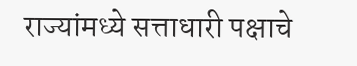राज्यांमध्ये सत्ताधारी पक्षाचे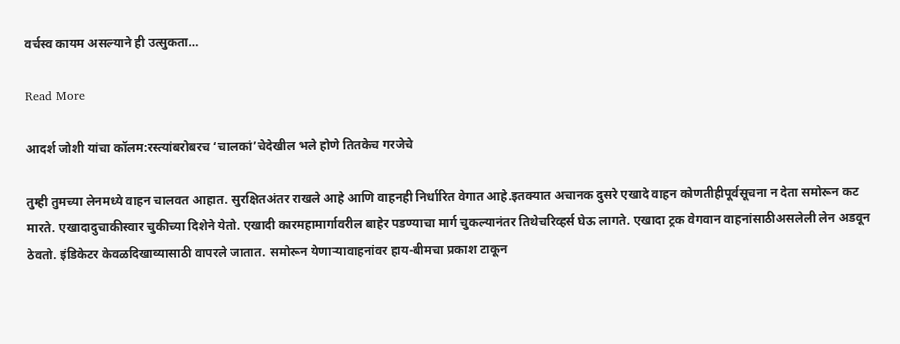वर्चस्व कायम असल्याने ही उत्सुकता…

Read More

आदर्श जोशी यांचा कॉलम:रस्त्यांबरोबरच ‘चालकां’चेदेखील भले होणे तितकेच गरजेचे

तुम्ही तुमच्या लेनमध्ये वाहन चालवत आहात. सुरक्षितअंतर राखले आहे आणि वाहनही निर्धारित वेगात आहे.इतक्यात अचानक दुसरे एखादे वाहन कोणतीहीपूर्वसूचना न देता समोरून कट मारते. एखादादुचाकीस्वार चुकीच्या दिशेने येतो. एखादी कारमहामार्गावरील बाहेर पडण्याचा मार्ग चुकल्यानंतर तिथेचरिव्हर्स घेऊ लागते. एखादा ट्रक वेगवान वाहनांसाठीअसलेली लेन अडवून ठेवतो. इंडिकेटर केवळदिखाव्यासाठी वापरले जातात. समोरून येणाऱ्यावाहनांवर हाय-बीमचा प्रकाश टाकून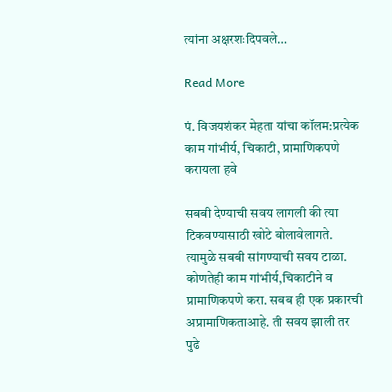त्यांना अक्षरशःदिपवले…

Read More

पं. विजयशंकर मेहता यांचा कॉलम:प्रत्येक काम गांभीर्य, चिकाटी, प्रामाणिकपणे करायला हवे

सबबी देण्याची सवय लागली की त्या टिकवण्यासाठी खोटे बोलावेलागते. त्यामुळे सबबी सांगण्याची सवय टाळा. कोणतेही काम गांभीर्य,चिकाटीने व प्रामाणिकपणे करा. सबब ही एक प्रकारची अप्रामाणिकताआहे. ती सवय झाली तर पुढे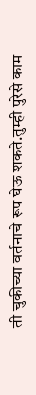ती चुकीच्या वर्तनाचे रूप घेऊ शकते.तुम्ही पुरेसे काम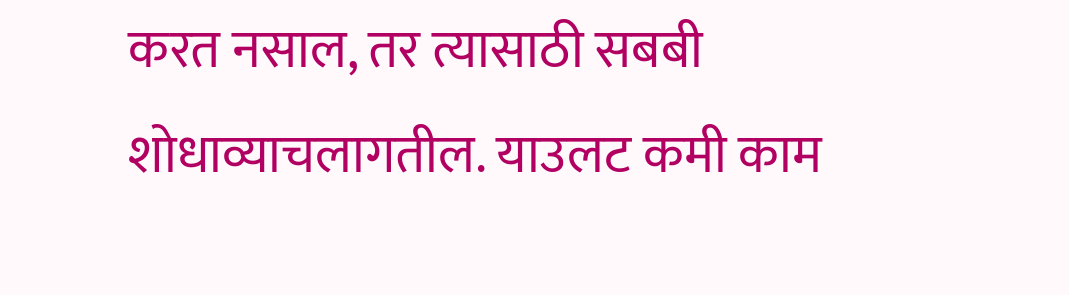करत नसाल, तर त्यासाठी सबबी शोधाव्याचलागतील. याउलट कमी काम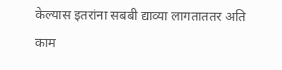केल्यास इतरांना सबबी द्याव्या लागताततर अति काम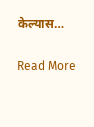केल्यास…

Read More